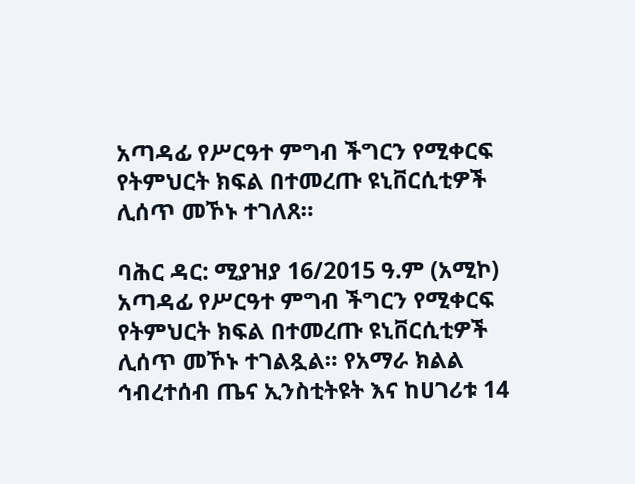አጣዳፊ የሥርዓተ ምግብ ችግርን የሚቀርፍ የትምህርት ክፍል በተመረጡ ዩኒቨርሲቲዎች ሊሰጥ መኾኑ ተገለጸ።

ባሕር ዳር: ሚያዝያ 16/2015 ዓ.ም (አሚኮ) አጣዳፊ የሥርዓተ ምግብ ችግርን የሚቀርፍ የትምህርት ክፍል በተመረጡ ዩኒቨርሲቲዎች ሊሰጥ መኾኑ ተገልጿል። የአማራ ክልል ኅብረተሰብ ጤና ኢንስቲትዩት እና ከሀገሪቱ 14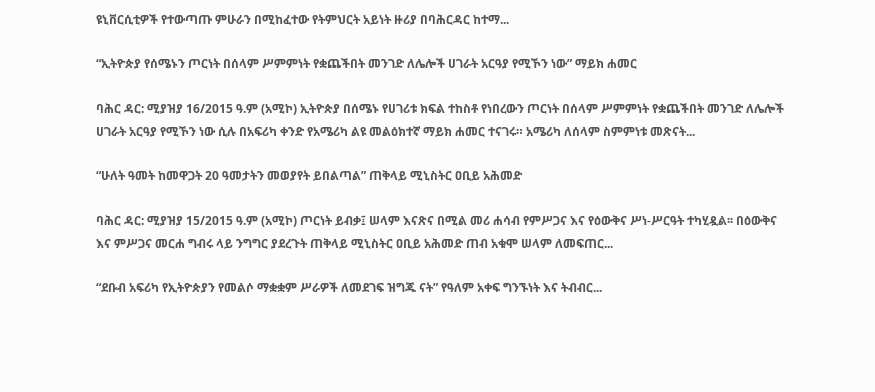ዩኒቨርሲቲዎች የተውጣጡ ምሁራን በሚከፈተው የትምህርት አይነት ዙሪያ በባሕርዳር ከተማ...

“ኢትዮጵያ የሰሜኑን ጦርነት በሰላም ሥምምነት የቋጨችበት መንገድ ለሌሎች ሀገራት አርዓያ የሚኾን ነው” ማይክ ሐመር

ባሕር ዳር: ሚያዝያ 16/2015 ዓ.ም (አሚኮ) ኢትዮጵያ በሰሜኑ የሀገሪቱ ክፍል ተከስቶ የነበረውን ጦርነት በሰላም ሥምምነት የቋጨችበት መንገድ ለሌሎች ሀገራት አርዓያ የሚኾን ነው ሲሉ በአፍሪካ ቀንድ የአሜሪካ ልዩ መልዕክተኛ ማይክ ሐመር ተናገሩ። አሜሪካ ለሰላም ስምምነቱ መጽናት...

“ሁለት ዓመት ከመዋጋት 20 ዓመታትን መወያየት ይበልጣል” ጠቅላይ ሚኒስትር ዐቢይ አሕመድ

ባሕር ዳር: ሚያዝያ 15/2015 ዓ.ም (አሚኮ) ጦርነት ይብቃ፤ ሠላም እናጽና በሚል መሪ ሐሳብ የምሥጋና እና የዕውቅና ሥነ-ሥርዓት ተካሂዷል፡፡ በዕውቅና እና ምሥጋና መርሐ ግብሩ ላይ ንግግር ያደረጉት ጠቅላይ ሚኒስትር ዐቢይ አሕመድ ጠብ አቁሞ ሠላም ለመፍጠር...

“ደቡብ አፍሪካ የኢትዮጵያን የመልሶ ማቋቋም ሥራዎች ለመደገፍ ዝግጁ ናት” የዓለም አቀፍ ግንኙነት እና ትብብር...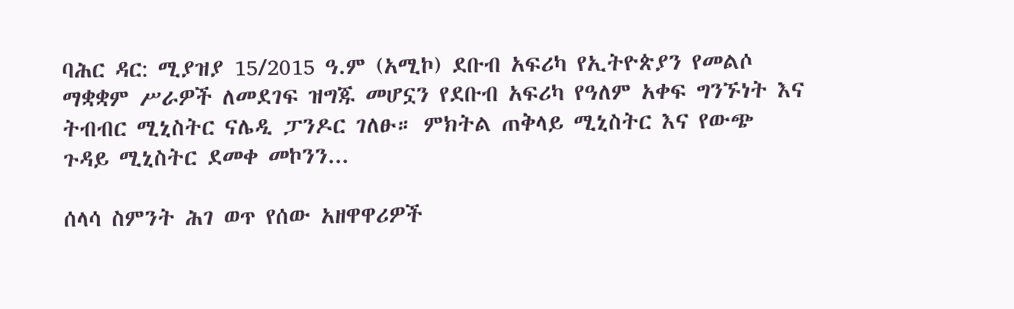ባሕር ዳር: ሚያዝያ 15/2015 ዓ.ም (አሚኮ) ደቡብ አፍሪካ የኢትዮጵያን የመልሶ ማቋቋም ሥራዎች ለመደገፍ ዝግጁ መሆኗን የደቡብ አፍሪካ የዓለም አቀፍ ግንኙነት እና ትብብር ሚኒስትር ናሌዲ ፓንዶር ገለፁ። ምክትል ጠቅላይ ሚኒስትር እና የውጭ ጉዳይ ሚኒስትር ደመቀ መኮንን...

ሰላሳ ስምንት ሕገ ወጥ የሰው አዘዋዋሪዎች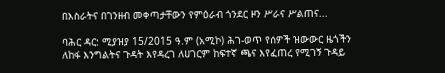በእስራትና በገንዘብ መቀጣታቸውን የምዕራብ ጎንደር ዞን ሥራና ሥልጠና...

ባሕር ዳር: ሚያዝያ 15/2015 ዓ.ም (አሚኮ) ሕገ-ወጥ የሰዎች ዝውውር ዜጎችን ለከፋ እንግልትና ጉዳት እየዳረገ ለሀገርም ከፍተኛ ጫና እየፈጠረ የሚገኝ ጉዳይ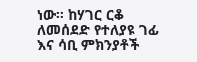ነው። ከሃገር ርቆ ለመሰደድ የተለያዩ ገፊ እና ሳቢ ምክንያቶች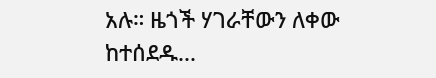አሉ። ዜጎች ሃገራቸውን ለቀው ከተሰደዱ...